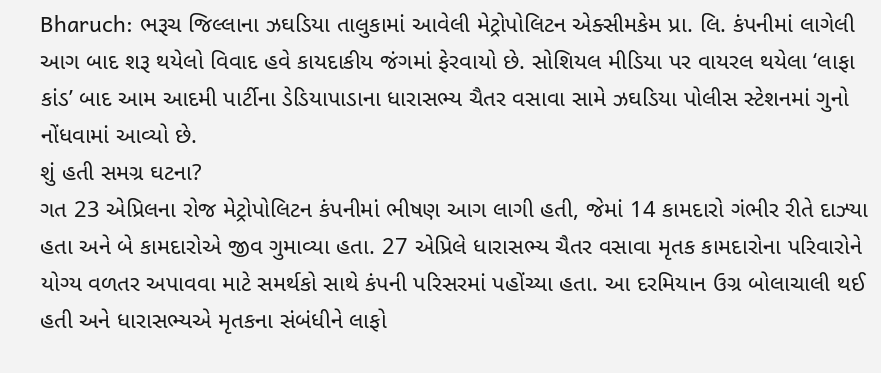Bharuch: ભરૂચ જિલ્લાના ઝઘડિયા તાલુકામાં આવેલી મેટ્રોપોલિટન એક્સીમકેમ પ્રા. લિ. કંપનીમાં લાગેલી આગ બાદ શરૂ થયેલો વિવાદ હવે કાયદાકીય જંગમાં ફેરવાયો છે. સોશિયલ મીડિયા પર વાયરલ થયેલા ‘લાફા કાંડ’ બાદ આમ આદમી પાર્ટીના ડેડિયાપાડાના ધારાસભ્ય ચૈતર વસાવા સામે ઝઘડિયા પોલીસ સ્ટેશનમાં ગુનો નોંધવામાં આવ્યો છે.
શું હતી સમગ્ર ઘટના?
ગત 23 એપ્રિલના રોજ મેટ્રોપોલિટન કંપનીમાં ભીષણ આગ લાગી હતી, જેમાં 14 કામદારો ગંભીર રીતે દાઝ્યા હતા અને બે કામદારોએ જીવ ગુમાવ્યા હતા. 27 એપ્રિલે ધારાસભ્ય ચૈતર વસાવા મૃતક કામદારોના પરિવારોને યોગ્ય વળતર અપાવવા માટે સમર્થકો સાથે કંપની પરિસરમાં પહોંચ્યા હતા. આ દરમિયાન ઉગ્ર બોલાચાલી થઈ હતી અને ધારાસભ્યએ મૃતકના સંબંધીને લાફો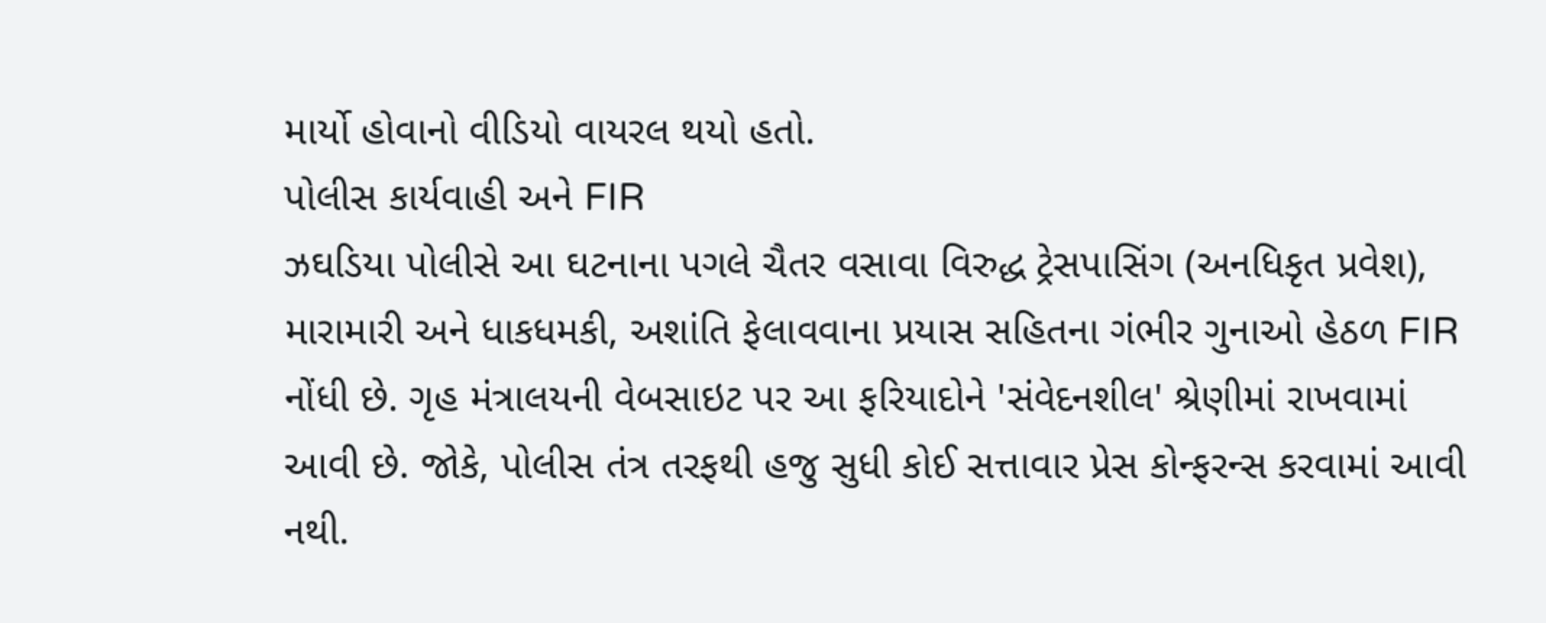માર્યો હોવાનો વીડિયો વાયરલ થયો હતો.
પોલીસ કાર્યવાહી અને FIR
ઝઘડિયા પોલીસે આ ઘટનાના પગલે ચૈતર વસાવા વિરુદ્ધ ટ્રેસપાસિંગ (અનધિકૃત પ્રવેશ), મારામારી અને ધાકધમકી, અશાંતિ ફેલાવવાના પ્રયાસ સહિતના ગંભીર ગુનાઓ હેઠળ FIR નોંધી છે. ગૃહ મંત્રાલયની વેબસાઇટ પર આ ફરિયાદોને 'સંવેદનશીલ' શ્રેણીમાં રાખવામાં આવી છે. જોકે, પોલીસ તંત્ર તરફથી હજુ સુધી કોઈ સત્તાવાર પ્રેસ કોન્ફરન્સ કરવામાં આવી નથી.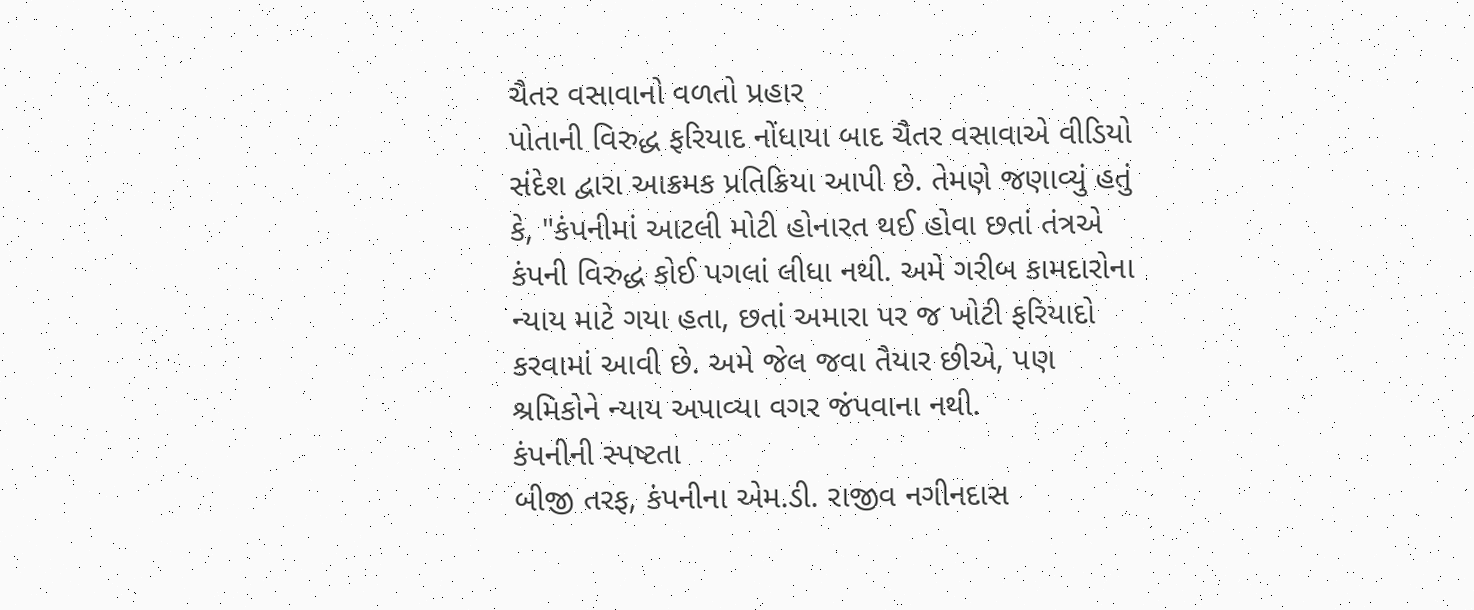ચૈતર વસાવાનો વળતો પ્રહાર
પોતાની વિરુદ્ધ ફરિયાદ નોંધાયા બાદ ચૈતર વસાવાએ વીડિયો સંદેશ દ્વારા આક્રમક પ્રતિક્રિયા આપી છે. તેમણે જણાવ્યું હતું કે, "કંપનીમાં આટલી મોટી હોનારત થઈ હોવા છતાં તંત્રએ કંપની વિરુદ્ધ કોઈ પગલાં લીધા નથી. અમે ગરીબ કામદારોના ન્યાય માટે ગયા હતા, છતાં અમારા પર જ ખોટી ફરિયાદો કરવામાં આવી છે. અમે જેલ જવા તૈયાર છીએ, પણ શ્રમિકોને ન્યાય અપાવ્યા વગર જંપવાના નથી.
કંપનીની સ્પષ્ટતા
બીજી તરફ, કંપનીના એમ.ડી. રાજીવ નગીનદાસ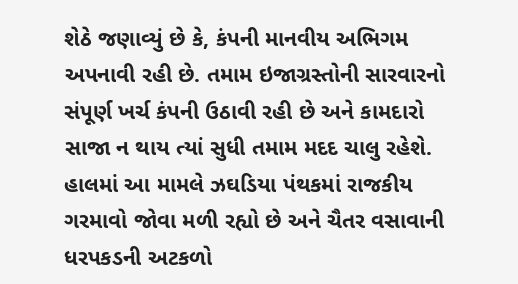શેઠે જણાવ્યું છે કે, કંપની માનવીય અભિગમ અપનાવી રહી છે. તમામ ઇજાગ્રસ્તોની સારવારનો સંપૂર્ણ ખર્ચ કંપની ઉઠાવી રહી છે અને કામદારો સાજા ન થાય ત્યાં સુધી તમામ મદદ ચાલુ રહેશે.
હાલમાં આ મામલે ઝઘડિયા પંથકમાં રાજકીય ગરમાવો જોવા મળી રહ્યો છે અને ચૈતર વસાવાની ધરપકડની અટકળો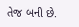તેજ બની છે.